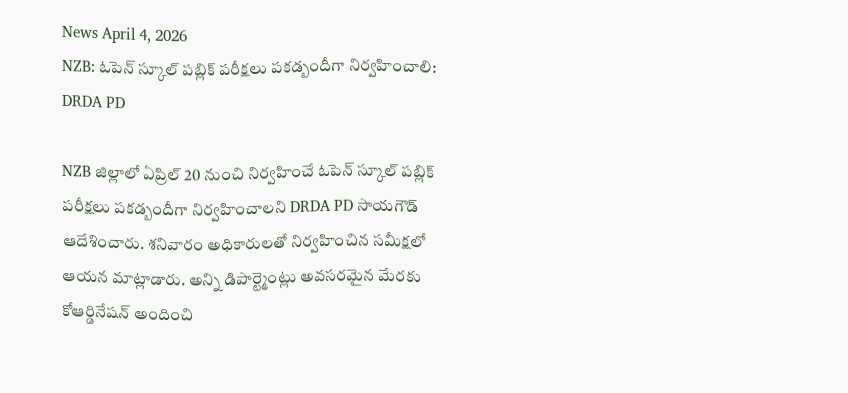News April 4, 2026
NZB: ఓపెన్ స్కూల్ పబ్లిక్ పరీక్షలు పకడ్బందీగా నిర్వహించాలి: DRDA PD

NZB జిల్లాలో ఏప్రిల్ 20 నుంచి నిర్వహించే ఓపెన్ స్కూల్ పబ్లిక్ పరీక్షలు పకడ్బందీగా నిర్వహించాలని DRDA PD సాయగౌడ్ ఆదేశించారు. శనివారం అధికారులతో నిర్వహించిన సమీక్షలో ఆయన మాట్లాడారు. అన్ని డిపార్ట్మెంట్లు అవసరమైన మేరకు కోఆర్డినేషన్ అందించి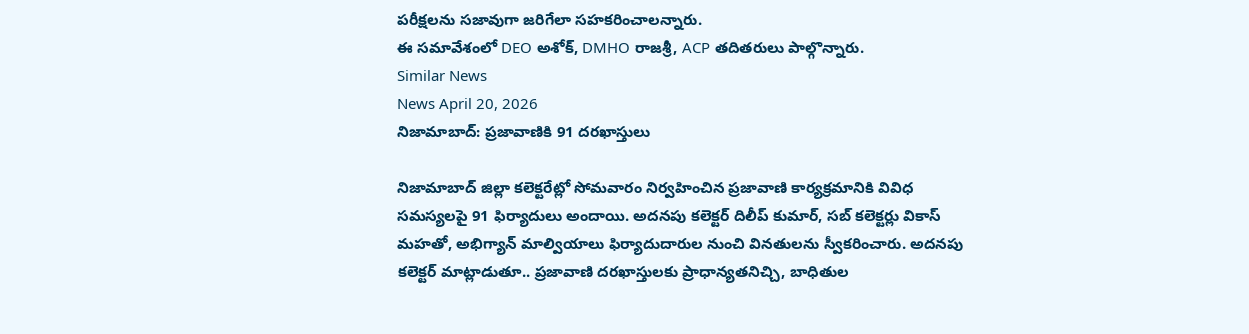పరీక్షలను సజావుగా జరిగేలా సహకరించాలన్నారు.
ఈ సమావేశంలో DEO అశోక్, DMHO రాజశ్రీ, ACP తదితరులు పాల్గొన్నారు.
Similar News
News April 20, 2026
నిజామాబాద్: ప్రజావాణికి 91 దరఖాస్తులు

నిజామాబాద్ జిల్లా కలెక్టరేట్లో సోమవారం నిర్వహించిన ప్రజావాణి కార్యక్రమానికి వివిధ సమస్యలపై 91 ఫిర్యాదులు అందాయి. అదనపు కలెక్టర్ దిలీప్ కుమార్, సబ్ కలెక్టర్లు వికాస్ మహతో, అభిగ్యాన్ మాల్వియాలు ఫిర్యాదుదారుల నుంచి వినతులను స్వీకరించారు. అదనపు కలెక్టర్ మాట్లాడుతూ.. ప్రజావాణి దరఖాస్తులకు ప్రాధాన్యతనిచ్చి, బాధితుల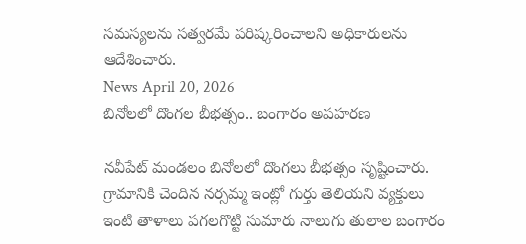సమస్యలను సత్వరమే పరిష్కరించాలని అధికారులను ఆదేశించారు.
News April 20, 2026
బినోలలో దొంగల బీభత్సం.. బంగారం అపహరణ

నవీపేట్ మండలం బినోలలో దొంగలు బీభత్సం సృష్టించారు. గ్రామానికి చెందిన నర్సమ్మ ఇంట్లో గుర్తు తెలియని వ్యక్తులు ఇంటి తాళాలు పగలగొట్టి సుమారు నాలుగు తులాల బంగారం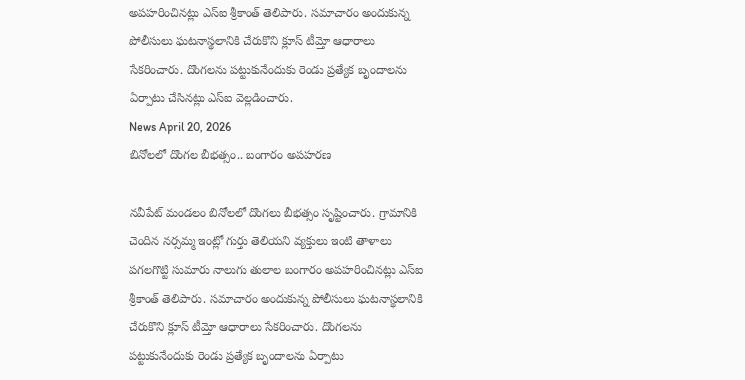అపహరించినట్లు ఎస్ఐ శ్రీకాంత్ తెలిపారు. సమాచారం అందుకున్న పోలీసులు ఘటనాస్థలానికి చేరుకొని క్లూస్ టీమ్తో ఆధారాలు సేకరించారు. దొంగలను పట్టుకునేందుకు రెండు ప్రత్యేక బృందాలను ఏర్పాటు చేసినట్లు ఎస్ఐ వెల్లడించారు.
News April 20, 2026
బినోలలో దొంగల బీభత్సం.. బంగారం అపహరణ

నవీపేట్ మండలం బినోలలో దొంగలు బీభత్సం సృష్టించారు. గ్రామానికి చెందిన నర్సమ్మ ఇంట్లో గుర్తు తెలియని వ్యక్తులు ఇంటి తాళాలు పగలగొట్టి సుమారు నాలుగు తులాల బంగారం అపహరించినట్లు ఎస్ఐ శ్రీకాంత్ తెలిపారు. సమాచారం అందుకున్న పోలీసులు ఘటనాస్థలానికి చేరుకొని క్లూస్ టీమ్తో ఆధారాలు సేకరించారు. దొంగలను పట్టుకునేందుకు రెండు ప్రత్యేక బృందాలను ఏర్పాటు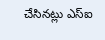చేసినట్లు ఎస్ఐ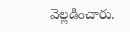వెల్లడించారు.